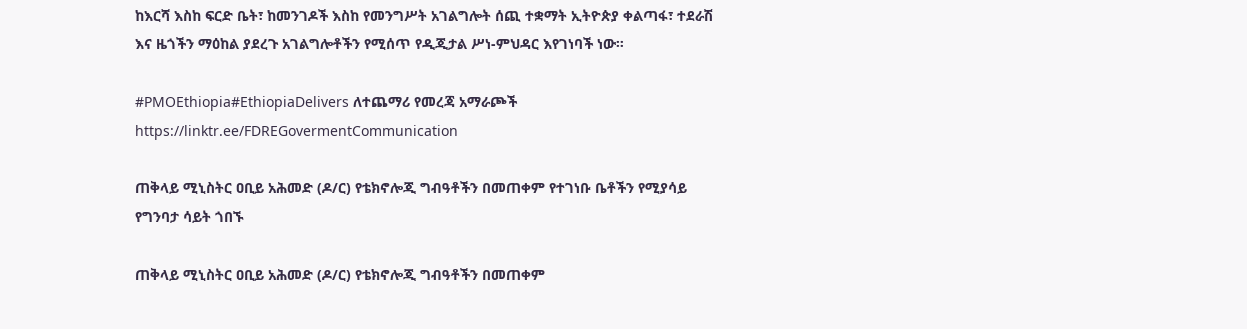ከእርሻ እስከ ፍርድ ቤት፣ ከመንገዶች እስከ የመንግሥት አገልግሎት ሰጪ ተቋማት ኢትዮጵያ ቀልጣፋ፣ ተደራሽ እና ዜጎችን ማዕከል ያደረጉ አገልግሎቶችን የሚሰጥ የዲጂታል ሥነ-ምህዳር እየገነባች ነው።

#PMOEthiopia#EthiopiaDelivers ለተጨማሪ የመረጃ አማራጮች https://linktr.ee/FDREGovermentCommunication

ጠቅላይ ሚኒስትር ዐቢይ አሕመድ (ዶ/ር) የቴክኖሎጂ ግብዓቶችን በመጠቀም የተገነቡ ቤቶችን የሚያሳይ የግንባታ ሳይት ጎበኙ

ጠቅላይ ሚኒስትር ዐቢይ አሕመድ (ዶ/ር) የቴክኖሎጂ ግብዓቶችን በመጠቀም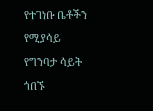የተገነቡ ቤቶችን የሚያሳይ የግንባታ ሳይት ጎበኙ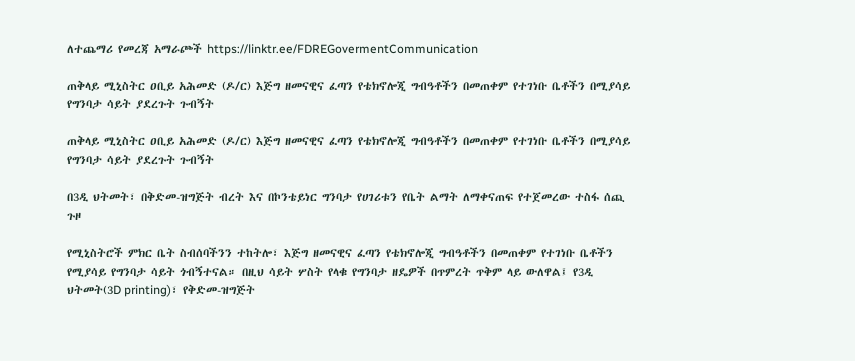ለተጨማሪ የመረጃ አማራጮች https://linktr.ee/FDREGovermentCommunication

ጠቅላይ ሚኒስትር ዐቢይ አሕመድ (ዶ/ር) እጅግ ዘመናዊና ፈጣን የቴክኖሎጂ ግብዓቶችን በመጠቀም የተገነቡ ቤቶችን በሚያሳይ የግንባታ ሳይት ያደረጉት ጉብኝት

ጠቅላይ ሚኒስትር ዐቢይ አሕመድ (ዶ/ር) እጅግ ዘመናዊና ፈጣን የቴክኖሎጂ ግብዓቶችን በመጠቀም የተገነቡ ቤቶችን በሚያሳይ የግንባታ ሳይት ያደረጉት ጉብኝት

በ3ዲ ህትመት፣ በቅድመ-ዝግጅት ብረት እና በኮንቴይነር ግንባታ የሀገሪቱን የቤት ልማት ለማቀናጠፍ የተጀመረው ተስፋ ሰጪ ጉዞ

የሚኒስትሮች ምክር ቤት ስብሰባችንን ተከትሎ፣ እጅግ ዘመናዊና ፈጣን የቴክኖሎጂ ግብዓቶችን በመጠቀም የተገነቡ ቤቶችን የሚያሳይ የግንባታ ሳይት ጎብኝተናል። በዚህ ሳይት ሦስት የላቁ የግንባታ ዘዴዎች በጥምረት ጥቅም ላይ ውለዋል፤ የ3ዲ ህትመት(3D printing)፣ የቅድመ-ዝግጅት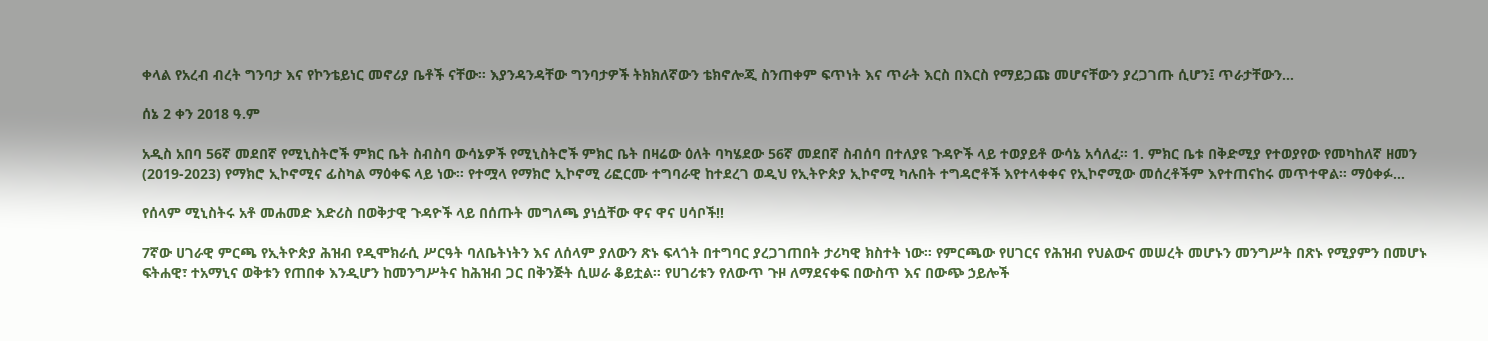ቀላል የአረብ ብረት ግንባታ እና የኮንቴይነር መኖሪያ ቤቶች ናቸው። እያንዳንዳቸው ግንባታዎች ትክክለኛውን ቴክኖሎጂ ስንጠቀም ፍጥነት እና ጥራት እርስ በእርስ የማይጋጩ መሆናቸውን ያረጋገጡ ሲሆን፤ ጥራታቸውን…

ሰኔ 2 ቀን 2018 ዓ.ም

አዲስ አበባ 56ኛ መደበኛ የሚኒስትሮች ምክር ቤት ስብስባ ውሳኔዎች የሚኒስትሮች ምክር ቤት በዛሬው ዕለት ባካሄደው 56ኛ መደበኛ ስብሰባ በተለያዩ ጉዳዮች ላይ ተወያይቶ ውሳኔ አሳለፈ፡፡ 1. ምክር ቤቱ በቅድሚያ የተወያየው የመካከለኛ ዘመን (2019-2023) የማክሮ ኢኮኖሚና ፊስካል ማዕቀፍ ላይ ነው፡፡ የተሟላ የማክሮ ኢኮኖሚ ሪፎርሙ ተግባራዊ ከተደረገ ወዲህ የኢትዮጵያ ኢኮኖሚ ካሉበት ተግዳሮቶች እየተላቀቀና የኢኮኖሚው መሰረቶችም እየተጠናከሩ መጥተዋል፡፡ ማዕቀፉ…

የሰላም ሚኒስትሩ አቶ መሐመድ እድሪስ በወቅታዊ ጉዳዮች ላይ በሰጡት መግለጫ ያነሷቸው ዋና ዋና ሀሳቦች!!

7ኛው ሀገራዊ ምርጫ የኢትዮጵያ ሕዝብ የዲሞክራሲ ሥርዓት ባለቤትነትን እና ለሰላም ያለውን ጽኑ ፍላጎት በተግባር ያረጋገጠበት ታሪካዊ ክስተት ነው። የምርጫው የሀገርና የሕዝብ የህልውና መሠረት መሆኑን መንግሥት በጽኑ የሚያምን በመሆኑ ፍትሐዊ፣ ተአማኒና ወቅቱን የጠበቀ እንዲሆን ከመንግሥትና ከሕዝብ ጋር በቅንጅት ሲሠራ ቆይቷል። የሀገሪቱን የለውጥ ጉዞ ለማደናቀፍ በውስጥ እና በውጭ ኃይሎች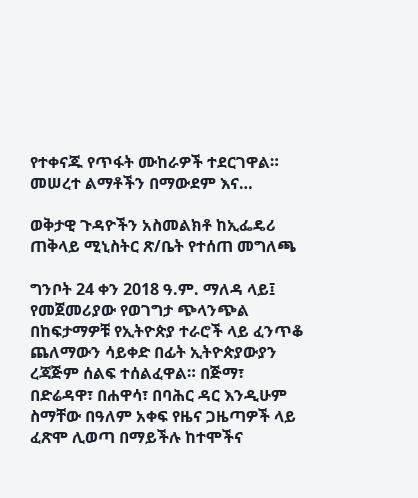የተቀናጁ የጥፋት ሙከራዎች ተደርገዋል። መሠረተ ልማቶችን በማውደም እና…

ወቅታዊ ጉዳዮችን አስመልክቶ ከኢፌዴሪ ጠቅላይ ሚኒስትር ጽ/ቤት የተሰጠ መግለጫ

ግንቦት 24 ቀን 2018 ዓ.ም. ማለዳ ላይ፤ የመጀመሪያው የወገግታ ጭላንጭል በከፍታማዎቹ የኢትዮጵያ ተራሮች ላይ ፈንጥቆ ጨለማውን ሳይቀድ በፊት ኢትዮጵያውያን ረጃጅም ሰልፍ ተሰልፈዋል። በጅማ፣ በድሬዳዋ፣ በሐዋሳ፣ በባሕር ዳር እንዲሁም ስማቸው በዓለም አቀፍ የዜና ጋዜጣዎች ላይ ፈጽሞ ሊወጣ በማይችሉ ከተሞችና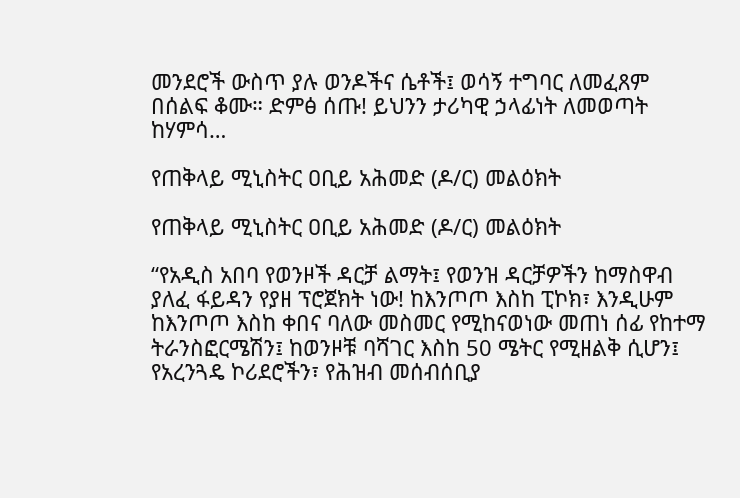መንደሮች ውስጥ ያሉ ወንዶችና ሴቶች፤ ወሳኝ ተግባር ለመፈጸም በሰልፍ ቆሙ። ድምፅ ሰጡ! ይህንን ታሪካዊ ኃላፊነት ለመወጣት ከሃምሳ…

የጠቅላይ ሚኒስትር ዐቢይ አሕመድ (ዶ/ር) መልዕክት

የጠቅላይ ሚኒስትር ዐቢይ አሕመድ (ዶ/ር) መልዕክት

“የአዲስ አበባ የወንዞች ዳርቻ ልማት፤ የወንዝ ዳርቻዎችን ከማስዋብ ያለፈ ፋይዳን የያዘ ፕሮጀክት ነው! ከእንጦጦ እስከ ፒኮክ፣ እንዲሁም ከእንጦጦ እስከ ቀበና ባለው መስመር የሚከናወነው መጠነ ሰፊ የከተማ ትራንስፎርሜሽን፤ ከወንዞቹ ባሻገር እስከ 50 ሜትር የሚዘልቅ ሲሆን፤ የአረንጓዴ ኮሪደሮችን፣ የሕዝብ መሰብሰቢያ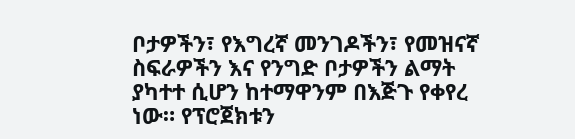ቦታዎችን፣ የእግረኛ መንገዶችን፣ የመዝናኛ ስፍራዎችን እና የንግድ ቦታዎችን ልማት ያካተተ ሲሆን ከተማዋንም በእጅጉ የቀየረ ነው። የፕሮጀክቱን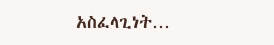አስፈላጊነት…